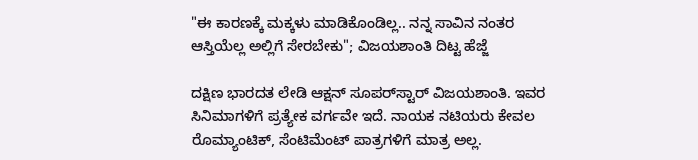"ಈ ಕಾರಣಕ್ಕೆ ಮಕ್ಕಳು ಮಾಡಿಕೊಂಡಿಲ್ಲ.. ನನ್ನ ಸಾವಿನ ನಂತರ ಆಸ್ತಿಯೆಲ್ಲ ಅಲ್ಲಿಗೆ ಸೇರಬೇಕು"; ವಿಜಯಶಾಂತಿ ದಿಟ್ಟ ಹೆಜ್ಜೆ

ದಕ್ಷಿಣ ಭಾರದತ ಲೇಡಿ ಆಕ್ಷನ್ ಸೂಪರ್‌ಸ್ಟಾರ್ ವಿಜಯಶಾಂತಿ. ಇವರ ಸಿನಿಮಾಗಳಿಗೆ ಪ್ರತ್ಯೇಕ ವರ್ಗವೇ ಇದೆ. ನಾಯಕ ನಟಿಯರು ಕೇವಲ ರೊಮ್ಯಾಂಟಿಕ್, ಸೆಂಟಿಮೆಂಟ್ ಪಾತ್ರಗಳಿಗೆ ಮಾತ್ರ ಅಲ್ಲ.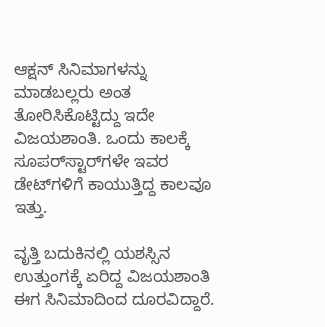ಆಕ್ಷನ್ ಸಿನಿಮಾಗಳನ್ನು ಮಾಡಬಲ್ಲರು ಅಂತ ತೋರಿಸಿಕೊಟ್ಟಿದ್ದು ಇದೇ ವಿಜಯಶಾಂತಿ. ಒಂದು ಕಾಲಕ್ಕೆ ಸೂಪರ್‌ಸ್ಟಾರ್‌ಗಳೇ ಇವರ ಡೇಟ್‌ಗಳಿಗೆ ಕಾಯುತ್ತಿದ್ದ ಕಾಲವೂ ಇತ್ತು.

ವೃತ್ತಿ ಬದುಕಿನಲ್ಲಿ ಯಶಸ್ಸಿನ ಉತ್ತುಂಗಕ್ಕೆ ಏರಿದ್ದ ವಿಜಯಶಾಂತಿ ಈಗ ಸಿನಿಮಾದಿಂದ ದೂರವಿದ್ದಾರೆ.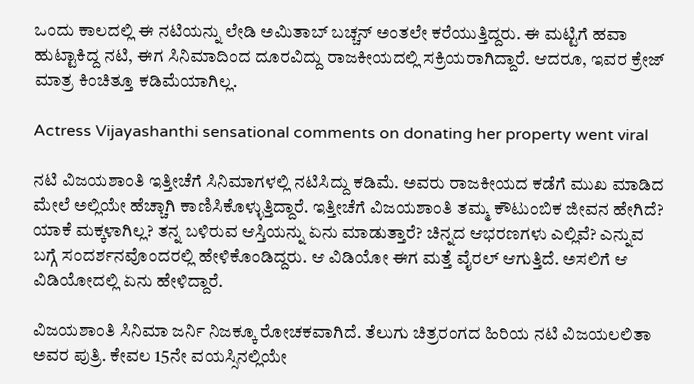ಒಂದು ಕಾಲದಲ್ಲಿ ಈ ನಟಿಯನ್ನು ಲೇಡಿ ಅಮಿತಾಬ್ ಬಚ್ಚನ್ ಅಂತಲೇ ಕರೆಯುತ್ತಿದ್ದರು. ಈ ಮಟ್ಟಿಗೆ ಹವಾ ಹುಟ್ಟಾಕಿದ್ದ ನಟಿ, ಈಗ ಸಿನಿಮಾದಿಂದ ದೂರವಿದ್ದು ರಾಜಕೀಯದಲ್ಲಿ ಸಕ್ರಿಯರಾಗಿದ್ದಾರೆ. ಆದರೂ, ಇವರ ಕ್ರೇಜ್ ಮಾತ್ರ ಕಿಂಚಿತ್ತೂ ಕಡಿಮೆಯಾಗಿಲ್ಲ.

Actress Vijayashanthi sensational comments on donating her property went viral

ನಟಿ ವಿಜಯಶಾಂತಿ ಇತ್ತೀಚೆಗೆ ಸಿನಿಮಾಗಳಲ್ಲಿ ನಟಿಸಿದ್ದು ಕಡಿಮೆ. ಅವರು ರಾಜಕೀಯದ ಕಡೆಗೆ ಮುಖ ಮಾಡಿದ ಮೇಲೆ ಅಲ್ಲಿಯೇ ಹೆಚ್ಚಾಗಿ ಕಾಣಿಸಿಕೊಳ್ಳುತ್ತಿದ್ದಾರೆ. ಇತ್ತೀಚೆಗೆ ವಿಜಯಶಾಂತಿ ತಮ್ಮ ಕೌಟುಂಬಿಕ ಜೀವನ ಹೇಗಿದೆ? ಯಾಕೆ ಮಕ್ಕಳಾಗಿಲ್ಲ? ತನ್ನ ಬಳಿರುವ ಆಸ್ತಿಯನ್ನು ಏನು ಮಾಡುತ್ತಾರೆ? ಚಿನ್ನದ ಆಭರಣಗಳು ಎಲ್ಲಿವೆ? ಎನ್ನುವ ಬಗ್ಗೆ ಸಂದರ್ಶನವೊಂದರಲ್ಲಿ ಹೇಳಿಕೊಂಡಿದ್ದರು. ಆ ವಿಡಿಯೋ ಈಗ ಮತ್ತೆ ವೈರಲ್ ಆಗುತ್ತಿದೆ. ಅಸಲಿಗೆ ಆ ವಿಡಿಯೋದಲ್ಲಿ ಏನು ಹೇಳಿದ್ದಾರೆ.

ವಿಜಯಶಾಂತಿ ಸಿನಿಮಾ ಜರ್ನಿ ನಿಜಕ್ಕೂ ರೋಚಕವಾಗಿದೆ. ತೆಲುಗು ಚಿತ್ರರಂಗದ ಹಿರಿಯ ನಟಿ ವಿಜಯಲಲಿತಾ ಅವರ ಪುತ್ರಿ. ಕೇವಲ 15ನೇ ವಯಸ್ಸಿನಲ್ಲಿಯೇ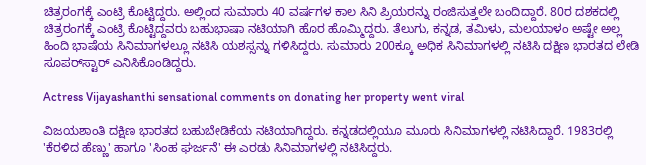ಚಿತ್ರರಂಗಕ್ಕೆ ಎಂಟ್ರಿ ಕೊಟ್ಟಿದ್ದರು. ಅಲ್ಲಿಂದ ಸುಮಾರು 40 ವರ್ಷಗಳ ಕಾಲ ಸಿನಿ ಪ್ರಿಯರನ್ನು ರಂಜಿಸುತ್ತಲೇ ಬಂದಿದ್ದಾರೆ. 80ರ ದಶಕದಲ್ಲಿ ಚಿತ್ರರಂಗಕ್ಕೆ ಎಂಟ್ರಿ ಕೊಟ್ಟಿದ್ದವರು ಬಹುಭಾಷಾ ನಟಿಯಾಗಿ ಹೊರ ಹೊಮ್ಮಿದ್ದರು. ತೆಲುಗು, ಕನ್ನಡ, ತಮಿಳು, ಮಲಯಾಳಂ ಅಷ್ಟೇ ಅಲ್ಲ ಹಿಂದಿ ಭಾಷೆಯ ಸಿನಿಮಾಗಳಲ್ಲೂ ನಟಿಸಿ ಯಶಸ್ಸನ್ನು ಗಳಿಸಿದ್ದರು. ಸುಮಾರು 200ಕ್ಕೂ ಅಧಿಕ ಸಿನಿಮಾಗಳಲ್ಲಿ ನಟಿಸಿ ದಕ್ಷಿಣ ಭಾರತದ ಲೇಡಿ ಸೂಪರ್‌ಸ್ಟಾರ್ ಎನಿಸಿಕೊಂಡಿದ್ದರು.

Actress Vijayashanthi sensational comments on donating her property went viral

ವಿಜಯಶಾಂತಿ ದಕ್ಷಿಣ ಭಾರತದ ಬಹುಬೇಡಿಕೆಯ ನಟಿಯಾಗಿದ್ದರು. ಕನ್ನಡದಲ್ಲಿಯೂ ಮೂರು ಸಿನಿಮಾಗಳಲ್ಲಿ ನಟಿಸಿದ್ದಾರೆ. 1983ರಲ್ಲಿ 'ಕೆರಳಿದ ಹೆಣ್ಣು' ಹಾಗೂ 'ಸಿಂಹ ಘರ್ಜನೆ' ಈ ಎರಡು ಸಿನಿಮಾಗಳಲ್ಲಿ ನಟಿಸಿದ್ದರು.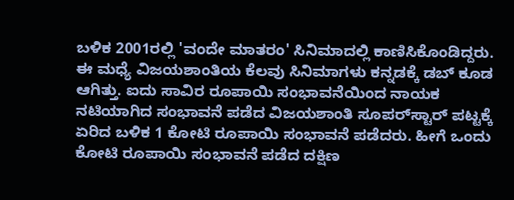ಬಳಿಕ 2001ರಲ್ಲಿ 'ವಂದೇ ಮಾತರಂ' ಸಿನಿಮಾದಲ್ಲಿ ಕಾಣಿಸಿಕೊಂಡಿದ್ದರು. ಈ ಮಧ್ಯೆ ವಿಜಯಶಾಂತಿಯ ಕೆಲವು ಸಿನಿಮಾಗಳು ಕನ್ನಡಕ್ಕೆ ಡಬ್ ಕೂಡ ಆಗಿತ್ತು. ಐದು ಸಾವಿರ ರೂಪಾಯಿ ಸಂಭಾವನೆಯಿಂದ ನಾಯಕ ನಟಿಯಾಗಿದ ಸಂಭಾವನೆ ಪಡೆದ ವಿಜಯಶಾಂತಿ ಸೂಪರ್‌ಸ್ಟಾರ್‌ ಪಟ್ಟಕ್ಕೆ ಏರಿದ ಬಳಿಕ 1 ಕೋಟಿ ರೂಪಾಯಿ ಸಂಭಾವನೆ ಪಡೆದರು. ಹೀಗೆ ಒಂದು ಕೋಟಿ ರೂಪಾಯಿ ಸಂಭಾವನೆ ಪಡೆದ ದಕ್ಷಿಣ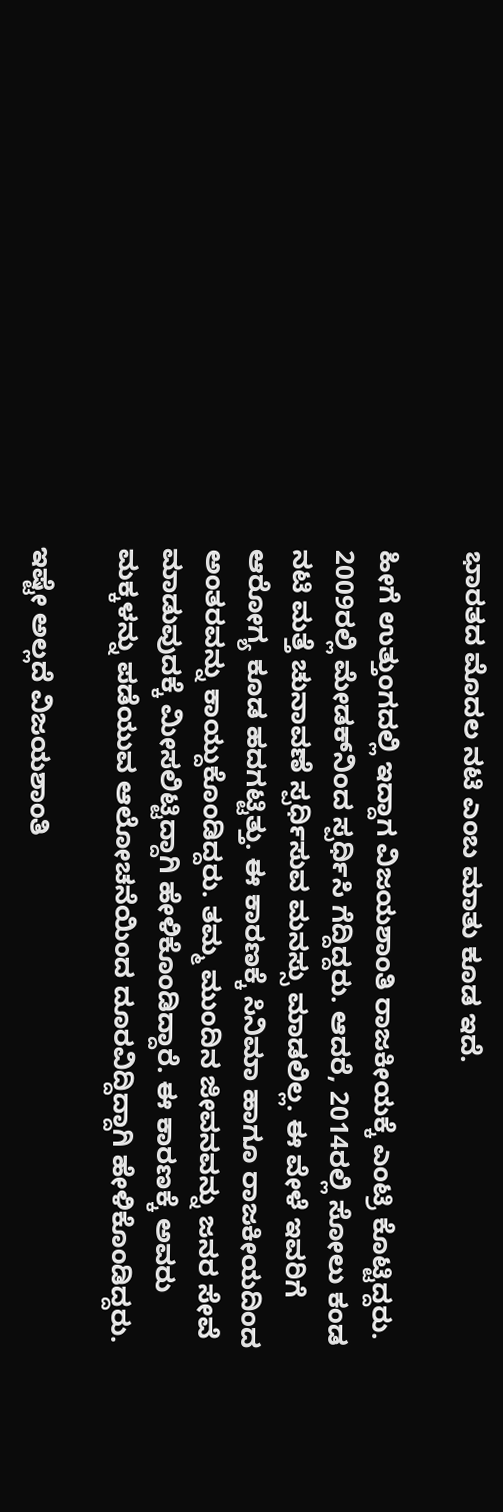ಭಾರತದ ಮೊದಲ ನಟಿ ಎಂಬ ಮಾತು ಕೂಡ ಇದೆ.

ಹೀಗೆ ಉತ್ತುಂಗದಲ್ಲಿ ಇದ್ದಾಗ ವಿಜಯಶಾಂತಿ ರಾಜಕೀಯಕ್ಕೆ ಎಂಟ್ರಿ ಕೊಟ್ಟಿದ್ದರು. 2009ರಲ್ಲಿ ಮೇಡಕ್‌ನಿಂದ ಸ್ಪರ್ಧಿಸಿ ಗೆದ್ದಿದ್ದರು. ಆದರೆ, 2014ರಲ್ಲಿ ಸೋಲು ಕಂಡ ನಟಿ ಮತ್ತೆ ಚುನಾವಣೆ ಸ್ಪರ್ಧಿಸುವ ಮನಸ್ಸು ಮಾಡಲಿಲ್ಲ. ಈ ವೇಳೆ ಇವರಿಗೆ ಆರೋಗ್ಯ ಕೂಡ ಹದಗಟ್ಟಿತ್ತು. ಈ ಕಾರಣಕ್ಕೆ ಸಿನಿಮಾ ಹಾಗೂ ರಾಜಕೀಯದಿಂದ ಅಂತರವನ್ನು ಕಾಯ್ದುಕೊಂಡಿದ್ದರು. ತಮ್ಮ ಮುಂದಿನ ಜೀವನವನ್ನು ಜನರ ಸೇವೆ ಮಾಡುವುದಕ್ಕೆ ಮೀಸಲಿಟ್ಟಿದ್ದಾಗಿ ಹೇಳಿಕೊಂಡಿದ್ದಾರೆ. ಈ ಕಾರಣಕ್ಕೆ ಅವರು ಮಕ್ಕಳನ್ನು ಪಡೆಯುವ ಆಲೋಚನೆಯಿಂದ ದೂರವಿದ್ದಿದ್ದಾಗಿ ಹೇಳಿಕೊಂಡಿದ್ದರು.

ಇಷ್ಟೇ ಅಲ್ಲದೆ ವಿಜಯಶಾಂತಿ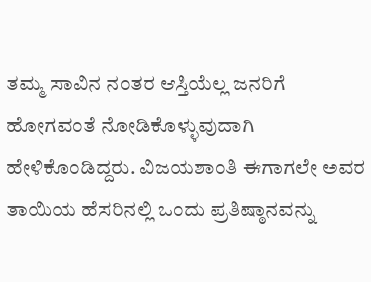ತಮ್ಮ ಸಾವಿನ ನಂತರ ಆಸ್ತಿಯೆಲ್ಲ ಜನರಿಗೆ ಹೋಗವಂತೆ ನೋಡಿಕೊಳ್ಳುವುದಾಗಿ ಹೇಳಿಕೊಂಡಿದ್ದರು. ವಿಜಯಶಾಂತಿ ಈಗಾಗಲೇ ಅವರ ತಾಯಿಯ ಹೆಸರಿನಲ್ಲಿ ಒಂದು ಪ್ರತಿಷ್ಠಾನವನ್ನು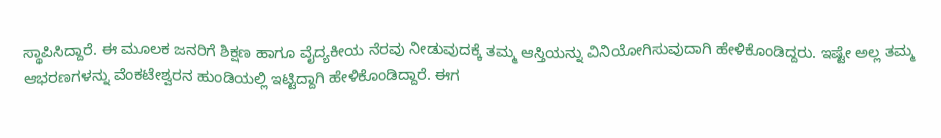ಸ್ಥಾಪಿಸಿದ್ದಾರೆ. ಈ ಮೂಲಕ ಜನರಿಗೆ ಶಿಕ್ಷಣ ಹಾಗೂ ವೈದ್ಯಕೀಯ ನೆರವು ನೀಡುವುದಕ್ಕೆ ತಮ್ಮ ಆಸ್ತಿಯನ್ನು ವಿನಿಯೋಗಿಸುವುದಾಗಿ ಹೇಳಿಕೊಂಡಿದ್ದರು. ಇಷ್ಟೇ ಅಲ್ಲ ತಮ್ಮ ಆಭರಣಗಳನ್ನು ವೆಂಕಟೇಶ್ವರನ ಹುಂಡಿಯಲ್ಲಿ ಇಟ್ಟಿದ್ದಾಗಿ ಹೇಳಿಕೊಂಡಿದ್ದಾರೆ. ಈಗ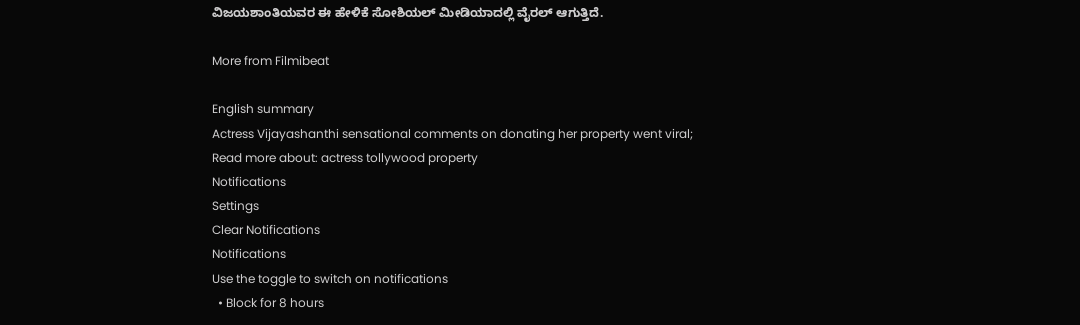ವಿಜಯಶಾಂತಿಯವರ ಈ ಹೇಳಿಕೆ ಸೋಶಿಯಲ್ ಮೀಡಿಯಾದಲ್ಲಿ ವೈರಲ್ ಆಗುತ್ತಿದೆ.

More from Filmibeat

English summary
Actress Vijayashanthi sensational comments on donating her property went viral;
Read more about: actress tollywood property
Notifications
Settings
Clear Notifications
Notifications
Use the toggle to switch on notifications
  • Block for 8 hours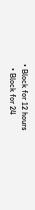• Block for 12 hours
  • Block for 24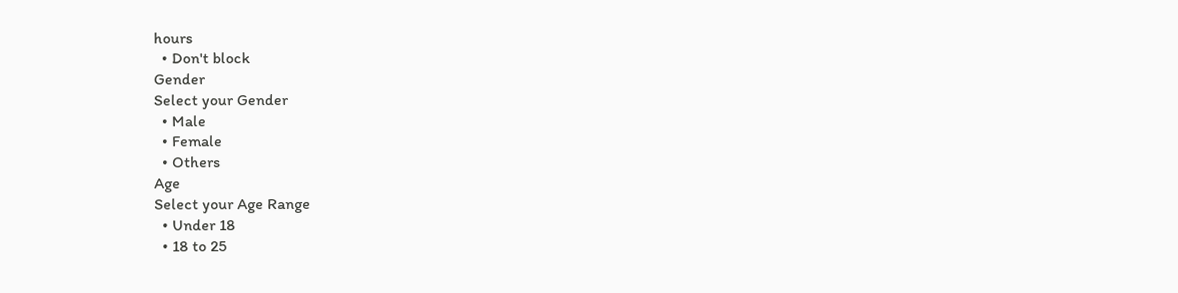hours
  • Don't block
Gender
Select your Gender
  • Male
  • Female
  • Others
Age
Select your Age Range
  • Under 18
  • 18 to 25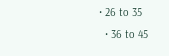• 26 to 35
  • 36 to 45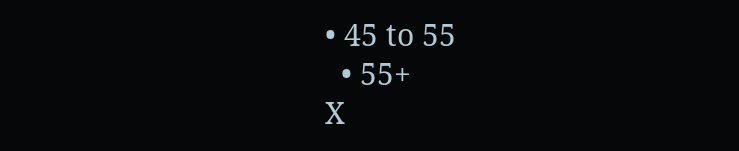• 45 to 55
  • 55+
X